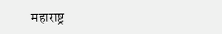महाराष्ट्र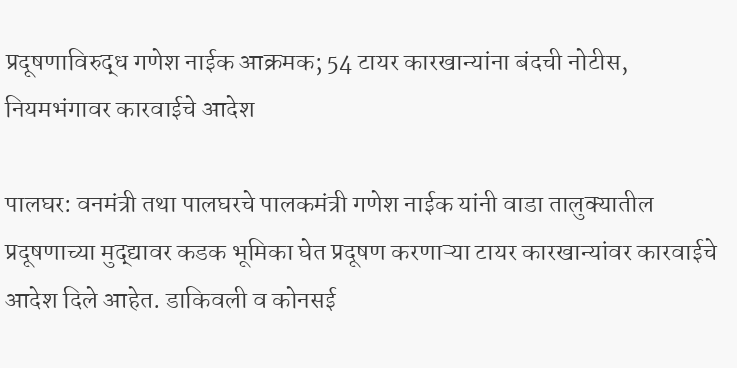प्रदूषणाविरुद्ध गणेश नाईक आक्रमक; 54 टायर कारखान्यांना बंदची नोटीस, नियमभंगावर कारवाईचे आदेश

पालघर: वनमंत्री तथा पालघरचे पालकमंत्री गणेश नाईक यांनी वाडा तालुक्यातील प्रदूषणाच्या मुद्द्यावर कडक भूमिका घेत प्रदूषण करणाऱ्या टायर कारखान्यांवर कारवाईचे आदेश दिले आहेत. डाकिवली व कोनसई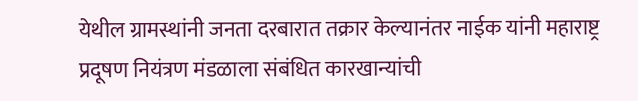येथील ग्रामस्थांनी जनता दरबारात तक्रार केल्यानंतर नाईक यांनी महाराष्ट्र प्रदूषण नियंत्रण मंडळाला संबंधित कारखान्यांची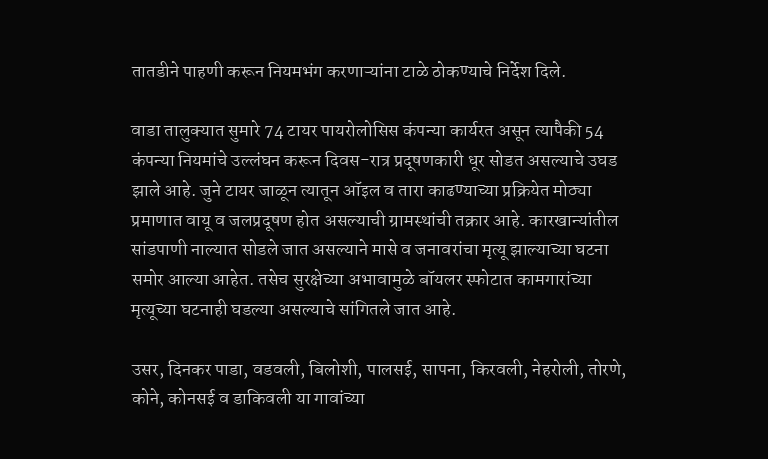तातडीने पाहणी करून नियमभंग करणाऱ्यांना टाळे ठोकण्याचे निर्देश दिले.

वाडा तालुक्यात सुमारे 74 टायर पायरोलोसिस कंपन्या कार्यरत असून त्यापैकी 54 कंपन्या नियमांचे उल्लंघन करून दिवस-रात्र प्रदूषणकारी धूर सोडत असल्याचे उघड झाले आहे. जुने टायर जाळून त्यातून ऑइल व तारा काढण्याच्या प्रक्रियेत मोठ्या प्रमाणात वायू व जलप्रदूषण होत असल्याची ग्रामस्थांची तक्रार आहे. कारखान्यांतील सांडपाणी नाल्यात सोडले जात असल्याने मासे व जनावरांचा मृत्यू झाल्याच्या घटना समोर आल्या आहेत. तसेच सुरक्षेच्या अभावामुळे बॉयलर स्फोटात कामगारांच्या मृत्यूच्या घटनाही घडल्या असल्याचे सांगितले जात आहे.

उसर, दिनकर पाडा, वडवली, बिलोशी, पालसई, सापना, किरवली, नेहरोली, तोरणे, कोने, कोनसई व डाकिवली या गावांच्या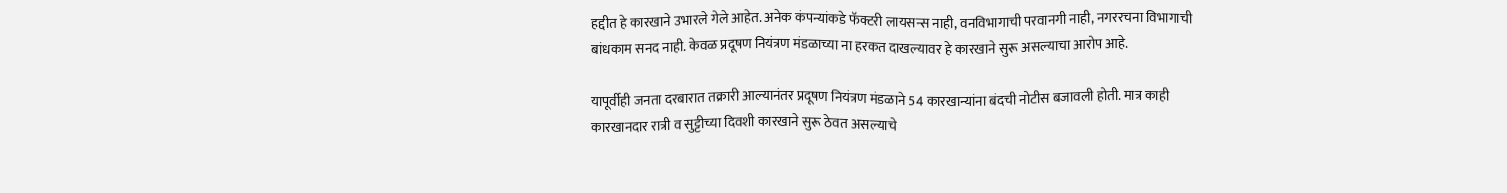हद्दीत हे कारखाने उभारले गेले आहेत. अनेक कंपन्यांकडे फॅक्टरी लायसन्स नाही, वनविभागाची परवानगी नाही, नगररचना विभागाची बांधकाम सनद नाही. केवळ प्रदूषण नियंत्रण मंडळाच्या ना हरकत दाखल्यावर हे कारखाने सुरू असल्याचा आरोप आहे.

यापूर्वीही जनता दरबारात तक्रारी आल्यानंतर प्रदूषण नियंत्रण मंडळाने 54 कारखान्यांना बंदची नोटीस बजावली होती. मात्र काही कारखानदार रात्री व सुट्टीच्या दिवशी कारखाने सुरू ठेवत असल्याचे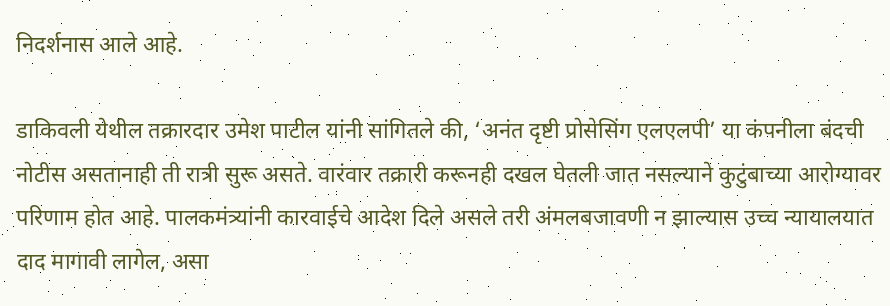निदर्शनास आले आहे.

डाकिवली येथील तक्रारदार उमेश पाटील यांनी सांगितले की, ‘अनंत दृष्टी प्रोसेसिंग एलएलपी’ या कंपनीला बंदची नोटीस असतानाही ती रात्री सुरू असते. वारंवार तक्रारी करूनही दखल घेतली जात नसल्याने कुटुंबाच्या आरोग्यावर परिणाम होत आहे. पालकमंत्र्यांनी कारवाईचे आदेश दिले असले तरी अंमलबजावणी न झाल्यास उच्च न्यायालयात दाद मागावी लागेल, असा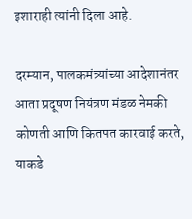इशाराही त्यांनी दिला आहे.

दरम्यान, पालकमंत्र्यांच्या आदेशानंतर आता प्रदूषण नियंत्रण मंडळ नेमकी कोणती आणि कितपत कारवाई करते, याकडे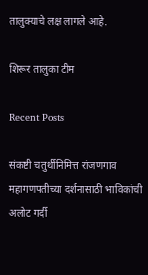तालुक्याचे लक्ष लागले आहे.

शिरूर तालुका टीम

Recent Posts

संकष्टी चतुर्थीनिमित्त रांजणगाव महागणपतीच्या दर्शनासाठी भाविकांची अलोट गर्दी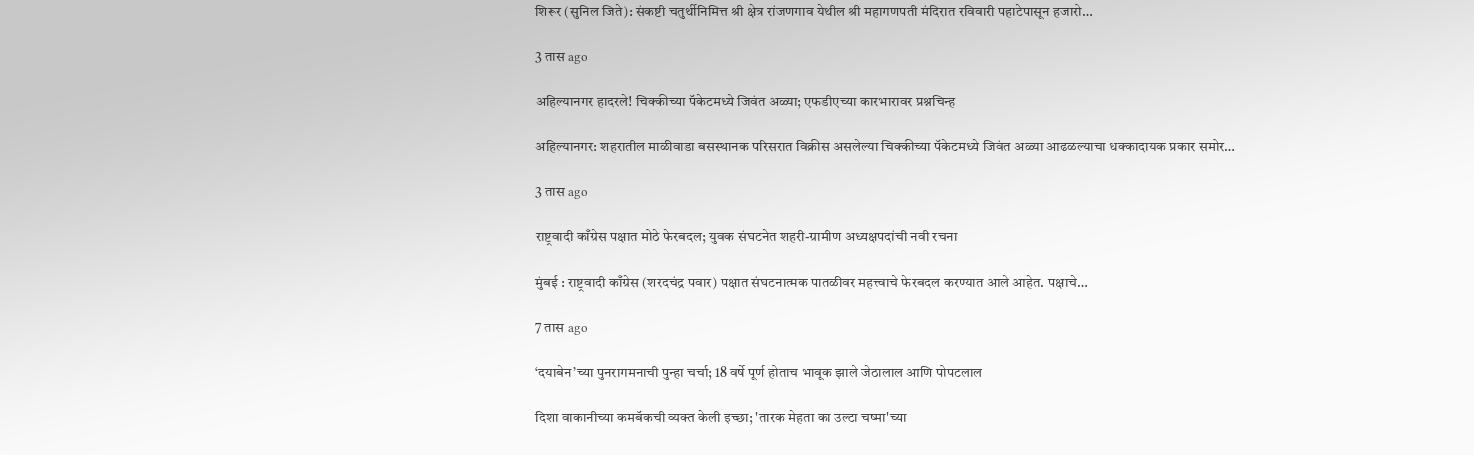शिरूर (सुनिल जिते): संकष्टी चतुर्थीनिमित्त श्री क्षेत्र रांजणगाव येथील श्री महागणपती मंदिरात रविवारी पहाटेपासून हजारो…

3 तास ago

अहिल्यानगर हादरले! चिक्कीच्या पॅकेटमध्ये जिवंत अळ्या; एफडीएच्या कारभारावर प्रश्नचिन्ह

अहिल्यानगर: शहरातील माळीवाडा बसस्थानक परिसरात विक्रीस असलेल्या चिक्कीच्या पॅकेटमध्ये जिवंत अळ्या आढळल्याचा धक्कादायक प्रकार समोर…

3 तास ago

राष्ट्रवादी काँग्रेस पक्षात मोठे फेरबदल; युवक संघटनेत शहरी-ग्रामीण अध्यक्षपदांची नवी रचना

मुंबई : राष्ट्रवादी काँग्रेस (शरदचंद्र पवार) पक्षात संघटनात्मक पातळीवर महत्त्वाचे फेरबदल करण्यात आले आहेत. पक्षाचे…

7 तास ago

‘दयाबेन’च्या पुनरागमनाची पुन्हा चर्चा; 18 वर्षे पूर्ण होताच भावूक झाले जेठालाल आणि पोपटलाल

दिशा वाकानीच्या कमबॅकची व्यक्त केली इच्छा; 'तारक मेहता का उल्टा चष्मा'च्या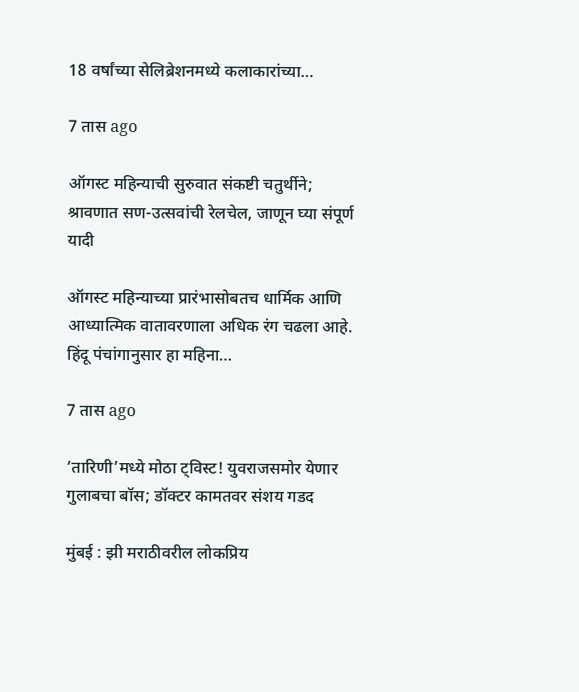18 वर्षांच्या सेलिब्रेशनमध्ये कलाकारांच्या…

7 तास ago

ऑगस्ट महिन्याची सुरुवात संकष्टी चतुर्थीने; श्रावणात सण-उत्सवांची रेलचेल, जाणून घ्या संपूर्ण यादी

ऑगस्ट महिन्याच्या प्रारंभासोबतच धार्मिक आणि आध्यात्मिक वातावरणाला अधिक रंग चढला आहे. हिंदू पंचांगानुसार हा महिना…

7 तास ago

‘तारिणी’मध्ये मोठा ट्विस्ट! युवराजसमोर येणार गुलाबचा बॉस; डॉक्टर कामतवर संशय गडद

मुंबई : झी मराठीवरील लोकप्रिय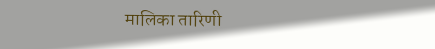मालिका तारिणी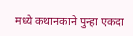मध्ये कथानकाने पुन्हा एकदा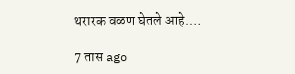थरारक वळण घेतले आहे.…

7 तास ago